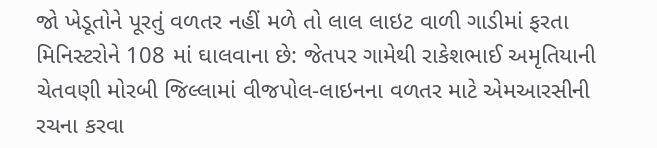જો ખેડૂતોને પૂરતું વળતર નહીં મળે તો લાલ લાઇટ વાળી ગાડીમાં ફરતા મિનિસ્ટરોને 108 માં ઘાલવાના છે: જેતપર ગામેથી રાકેશભાઈ અમૃતિયાની ચેતવણી મોરબી જિલ્લામાં વીજપોલ-લાઇનના વળતર માટે એમઆરસીની રચના કરવા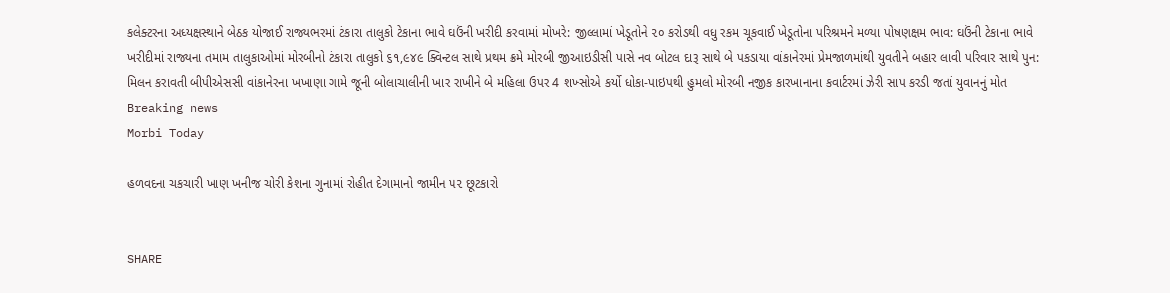કલેક્ટરના અધ્યક્ષસ્થાને બેઠક યોજાઈ રાજ્યભરમાં ટંકારા તાલુકો ટેકાના ભાવે ઘઉંની ખરીદી કરવામાં મોખરે: જીલ્લામાં ખેડૂતોને ૨૦ કરોડથી વધુ રકમ ચૂકવાઈ ખેડૂતોના પરિશ્રમને મળ્યા પોષણક્ષમ ભાવ: ઘઉંની ટેકાના ભાવે ખરીદીમાં રાજ્યના તમામ તાલુકાઓમાં મોરબીનો ટંકારા તાલુકો ૬૧,૯૪૯ ક્વિન્ટલ સાથે પ્રથમ ક્રમે મોરબી જીઆઇડીસી પાસે નવ બોટલ દારૂ સાથે બે પકડાયા વાંકાનેરમાં પ્રેમજાળમાંથી યુવતીને બહાર લાવી પરિવાર સાથે પુન: મિલન કરાવતી બીપીએસસી વાંકાનેરના ખખાણા ગામે જૂની બોલાચાલીની ખાર રાખીને બે મહિલા ઉપર 4 શખ્સોએ કર્યો ધોકા-પાઇપથી હુમલો મોરબી નજીક કારખાનાના કવાર્ટરમાં ઝેરી સાપ કરડી જતાં યુવાનનું મોત
Breaking news
Morbi Today

હળવદના ચકચારી ખાણ ખનીજ ચોરી કેશના ગુનામાં રોહીત દેગામાનો જામીન ૫૨ છૂટકારો


SHARE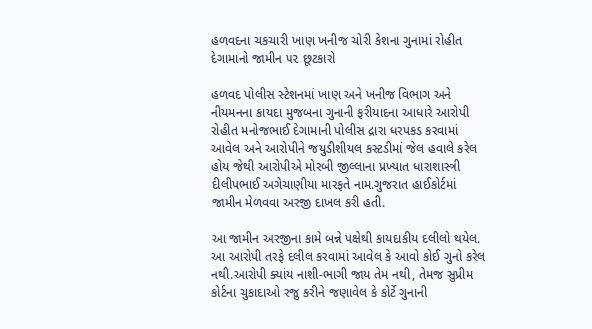હળવદના ચકચારી ખાણ ખનીજ ચોરી કેશના ગુનામાં રોહીત દેગામાનો જામીન ૫૨ છૂટકારો

હળવદ પોલીસ સ્ટેશનમાં ખાણ અને ખનીજ વિભાગ અને નીયમનના કાયદા મુજબના ગુનાની ફરીયાદના આધારે આરોપી રોહીત મનોજભાઈ દેગામાની પોલીસ દ્રારા ધરપકડ કરવામાં આવેલ અને આરોપીને જયુડીશીયલ કસ્ટડીમાં જેલ હવાલે કરેલ હોય જેથી આરોપીએ મોરબી જીલ્લાના પ્રખ્યાત ધારાશાસ્ત્રી દીલીપભાઈ અગેચાણીયા મારફતે નામ.ગુજરાત હાઈકોર્ટમાં જામીન મેળવવા અરજી દાખલ કરી હતી.

આ જામીન અરજીના કામે બન્ને પક્ષેથી કાયદાકીય દલીલો થયેલ. આ આરોપી તરફે દલીલ કરવામાં આવેલ કે આવો કોઈ ગુનો કરેલ નથી.આરોપી ક્યાંય નાશી-ભાગી જાય તેમ નથી, તેમજ સુપ્રીમ કોર્ટના ચુકાદાઓ રજુ કરીને જણાવેલ કે કોર્ટે ગુનાની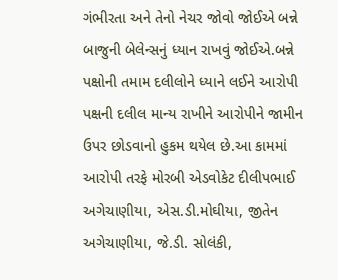ગંભીરતા અને તેનો નેચર જોવો જોઈએ બન્ને બાજુની બેલેન્સનું ધ્યાન રાખવું જોઈએ.બન્ને પક્ષોની તમામ દલીલોને ધ્યાને લઈને આરોપી પક્ષની દલીલ માન્ય રાખીને આરોપીને જામીન ઉપર છોડવાનો હુકમ થયેલ છે.આ કામમાં આરોપી તરફે મોરબી એડવોકેટ દીલીપભાઈ અગેચાણીયા, એસ.ડી.મોઘીયા, જીતેન અગેચાણીયા, જે.ડી. સોલંકી,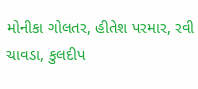મોનીકા ગોલતર, હીતેશ પરમાર, રવી ચાવડા, કુલદીપ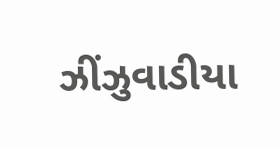ઝીંઝુવાડીયા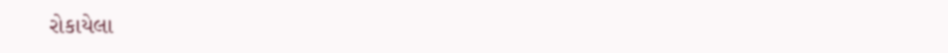રોકાયેલા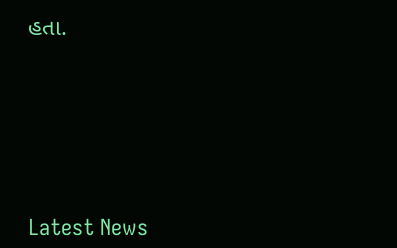હતા.






Latest News